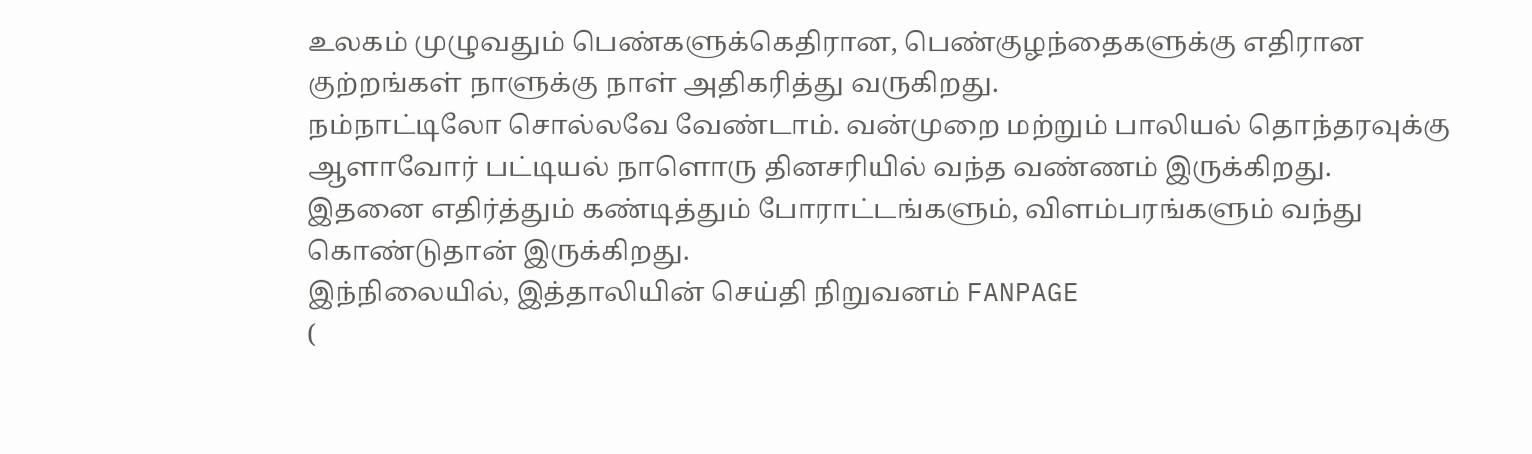உலகம் முழுவதும் பெண்களுக்கெதிரான, பெண்குழந்தைகளுக்கு எதிரான குற்றங்கள் நாளுக்கு நாள் அதிகரித்து வருகிறது.
நம்நாட்டிலோ சொல்லவே வேண்டாம். வன்முறை மற்றும் பாலியல் தொந்தரவுக்கு ஆளாவோர் பட்டியல் நாளொரு தினசரியில் வந்த வண்ணம் இருக்கிறது.
இதனை எதிர்த்தும் கண்டித்தும் போராட்டங்களும், விளம்பரங்களும் வந்து கொண்டுதான் இருக்கிறது.
இந்நிலையில், இத்தாலியின் செய்தி நிறுவனம் FANPAGE
(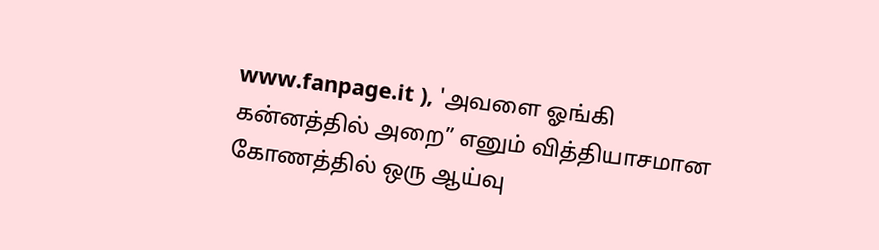www.fanpage.it ), 'அவளை ஓங்கி கன்னத்தில் அறை” எனும் வித்தியாசமான கோணத்தில் ஒரு ஆய்வு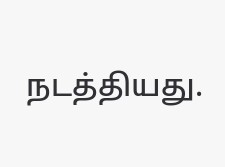நடத்தியது.